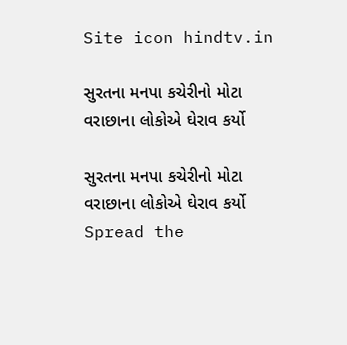Site icon hindtv.in

સુરતના મનપા કચેરીનો મોટા વરાછાના લોકોએ ઘેરાવ કર્યો

સુરતના મનપા કચેરીનો મોટા વરાછાના લોકોએ ઘેરાવ કર્યો
Spread the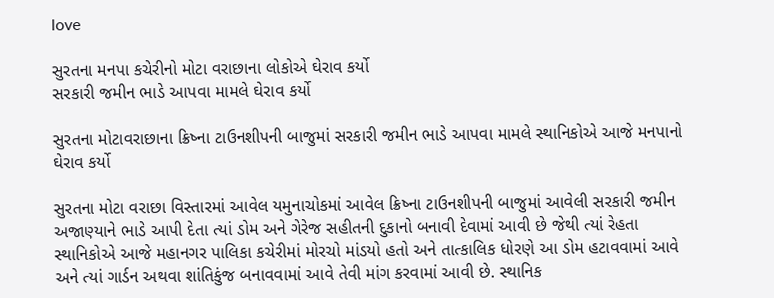love

સુરતના મનપા કચેરીનો મોટા વરાછાના લોકોએ ઘેરાવ કર્યો
સરકારી જમીન ભાડે આપવા મામલે ઘેરાવ કર્યો

સુરતના મોટાવરાછાના ક્રિષ્ના ટાઉનશીપની બાજુમાં સરકારી જમીન ભાડે આપવા મામલે સ્થાનિકોએ આજે મનપાનો ઘેરાવ કર્યો

સુરતના મોટા વરાછા વિસ્તારમાં આવેલ યમુનાચોકમાં આવેલ ક્રિષ્ના ટાઉનશીપની બાજુમાં આવેલી સરકારી જમીન અજાણ્યાને ભાડે આપી દેતા ત્યાં ડોમ અને ગેરેજ સહીતની દુકાનો બનાવી દેવામાં આવી છે જેથી ત્યાં રેહતા સ્થાનિકોએ આજે મહાનગર પાલિકા કચેરીમાં મોરચો માંડયો હતો અને તાત્કાલિક ધોરણે આ ડોમ હટાવવામાં આવે અને ત્યાં ગાર્ડન અથવા શાંતિકુંજ બનાવવામાં આવે તેવી માંગ કરવામાં આવી છે. સ્થાનિક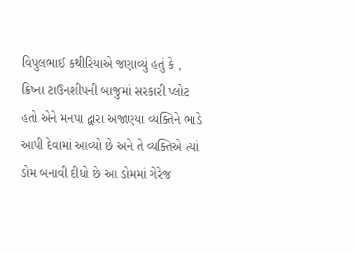વિપુલભાઈ કથીરિયાએ જણાવ્યું હતું કે , ક્રિષ્ના ટાઉનશીપની બાજુમાં સરકારી પ્લોટ હતો એને મનપા દ્વારા અજાણ્યા વ્યક્તિને ભાડે આપી દેવામાં આવ્યો છે અને તે વ્યક્તિએ ત્યાં ડોમ બનાવી દીધો છે આ ડોમમાં ગેરેજ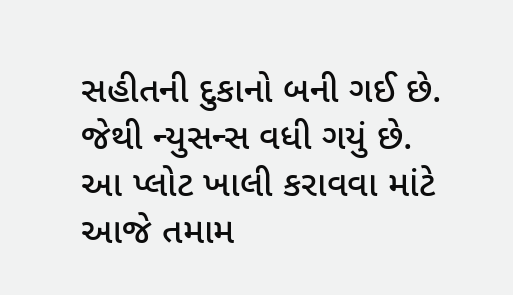સહીતની દુકાનો બની ગઈ છે. જેથી ન્યુસન્સ વધી ગયું છે. આ પ્લોટ ખાલી કરાવવા માંટે આજે તમામ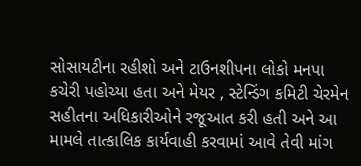સોસાયટીના રહીશો અને ટાઉનશીપના લોકો મનપા કચેરી પહોચ્યા હતા અને મેયર , સ્ટેન્ડિંગ કમિટી ચેરમેન સહીતના અધિકારીઓને રજૂઆત કરી હતી અને આ મામલે તાત્કાલિક કાર્યવાહી કરવામાં આવે તેવી માંગ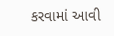કરવામાં આવી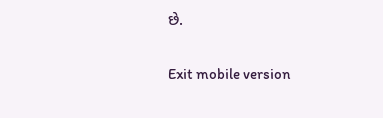છે.

Exit mobile version